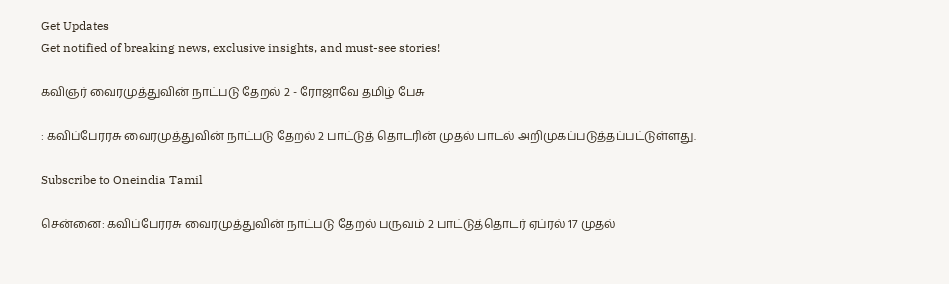Get Updates
Get notified of breaking news, exclusive insights, and must-see stories!

கவிஞர் வைரமுத்துவின் நாட்படு தேறல் 2 - ரோஜாவே தமிழ் பேசு

: கவிப்பேரரசு வைரமுத்துவின் நாட்படு தேறல் 2 பாட்டுத் தொடரின் முதல் பாடல் அறிமுகப்படுத்தப்பட்டுள்ளது.

Subscribe to Oneindia Tamil

சென்னை: கவிப்பேரரசு வைரமுத்துவின் நாட்படு தேறல் பருவம் 2 பாட்டுத்தொடர் ஏப்ரல் 17 முதல்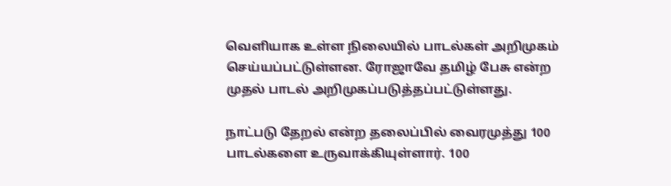வெளியாக உள்ள நிலையில் பாடல்கள் அறிமுகம் செய்யப்பட்டுள்ளன. ரோஜாவே தமிழ் பேசு என்ற முதல் பாடல் அறிமுகப்படுத்தப்பட்டுள்ளது.

நாட்படு தேறல் என்ற தலைப்பில் வைரமுத்து 100 பாடல்களை உருவாக்கியுள்ளார். 100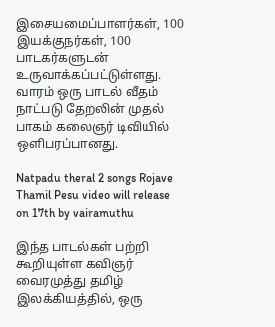இசையமைப்பாளர்கள், 100 இயக்குநர்கள், 100 பாடகர்களுடன் உருவாக்கப்பட்டுள்ளது. வாரம் ஒரு பாடல் வீதம் நாட்படு தேறலின் முதல் பாகம் கலைஞர் டிவியில் ஒளிபரப்பானது.

Natpadu theral 2 songs Rojave Thamil Pesu video will release on 17th by vairamuthu

இந்த பாடல்கள் பற்றி கூறியுள்ள கவிஞர் வைரமுத்து தமிழ் இலக்கியத்தில், ஒரு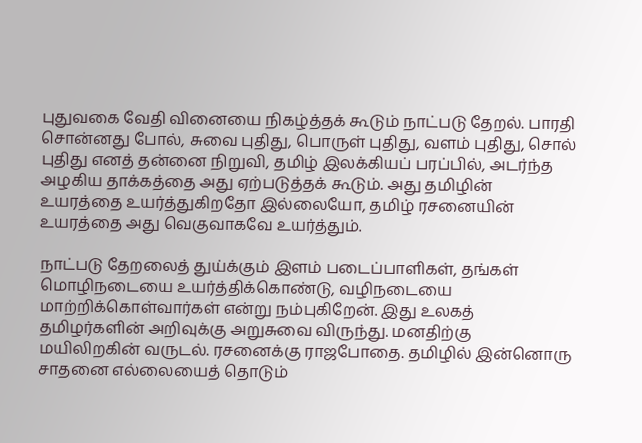புதுவகை வேதி வினையை நிகழ்த்தக் கூடும் நாட்படு தேறல். பாரதி சொன்னது போல், சுவை புதிது, பொருள் புதிது, வளம் புதிது, சொல் புதிது எனத் தன்னை நிறுவி, தமிழ் இலக்கியப் பரப்பில், அடர்ந்த அழகிய தாக்கத்தை அது ஏற்படுத்தக் கூடும். அது தமிழின் உயரத்தை உயர்த்துகிறதோ இல்லையோ, தமிழ் ரசனையின் உயரத்தை அது வெகுவாகவே உயர்த்தும்.

நாட்படு தேறலைத் துய்க்கும் இளம் படைப்பாளிகள், தங்கள் மொழிநடையை உயர்த்திக்கொண்டு, வழிநடையை மாற்றிக்கொள்வார்கள் என்று நம்புகிறேன். இது உலகத் தமிழர்களின் அறிவுக்கு அறுசுவை விருந்து. மனதிற்கு மயிலிறகின் வருடல். ரசனைக்கு ராஜபோதை. தமிழில் இன்னொரு சாதனை எல்லையைத் தொடும்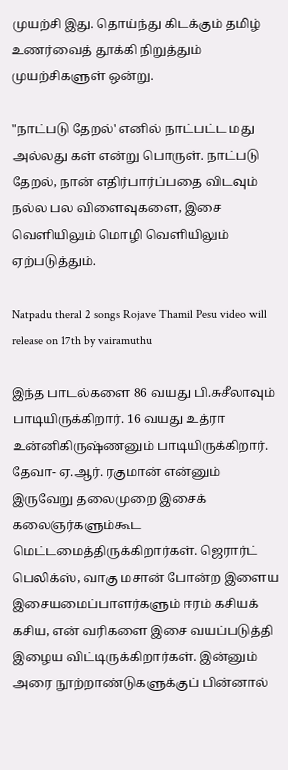முயற்சி இது. தொய்ந்து கிடக்கும் தமிழ் உணர்வைத் தூக்கி நிறுத்தும் முயற்சிகளுள் ஒன்று.

"நாட்படு தேறல்' எனில் நாட்பட்ட மது அல்லது கள் என்று பொருள். நாட்படு தேறல், நான் எதிர்பார்ப்பதை விடவும் நல்ல பல விளைவுகளை, இசை வெளியிலும் மொழி வெளியிலும் ஏற்படுத்தும்.

Natpadu theral 2 songs Rojave Thamil Pesu video will release on 17th by vairamuthu

இந்த பாடல்களை 86 வயது பி.சுசீலாவும் பாடியிருக்கிறார். 16 வயது உத்ரா உன்னிகிருஷ்ணனும் பாடியிருக்கிறார். தேவா- ஏ.ஆர். ரகுமான் என்னும் இருவேறு தலைமுறை இசைக் கலைஞர்களும்கூட மெட்டமைத்திருக்கிறார்கள். ஜெரார்ட் பெலிக்ஸ், வாகு மசான் போன்ற இளைய இசையமைப்பாளர்களும் ஈரம் கசியக் கசிய, என் வரிகளை இசை வயப்படுத்தி இழைய விட்டிருக்கிறார்கள். இன்னும் அரை நூற்றாண்டுகளுக்குப் பின்னால்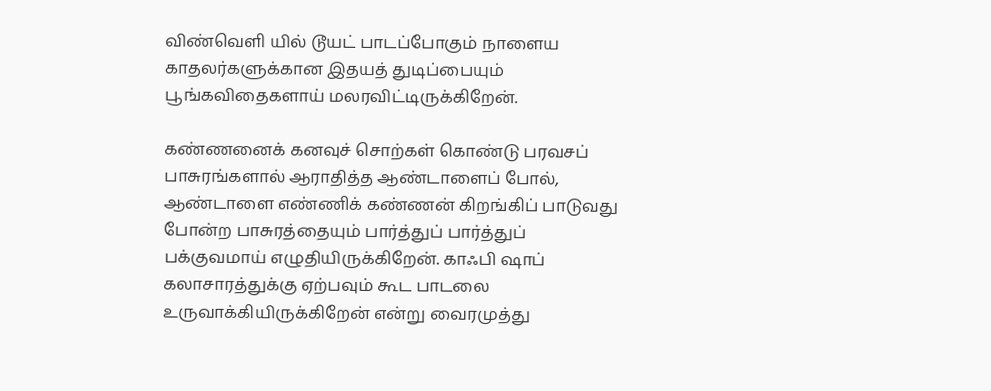விண்வெளி யில் டூயட் பாடப்போகும் நாளைய காதலர்களுக்கான இதயத் துடிப்பையும் பூங்கவிதைகளாய் மலரவிட்டிருக்கிறேன்.

கண்ணனைக் கனவுச் சொற்கள் கொண்டு பரவசப் பாசுரங்களால் ஆராதித்த ஆண்டாளைப் போல், ஆண்டாளை எண்ணிக் கண்ணன் கிறங்கிப் பாடுவது போன்ற பாசுரத்தையும் பார்த்துப் பார்த்துப் பக்குவமாய் எழுதியிருக்கிறேன். காஃபி ஷாப் கலாசாரத்துக்கு ஏற்பவும் கூட பாடலை உருவாக்கியிருக்கிறேன் என்று வைரமுத்து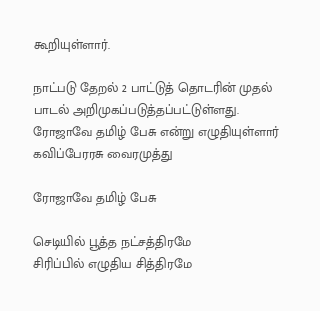கூறியுள்ளார்.

நாட்படு தேறல் 2 பாட்டுத் தொடரின் முதல் பாடல் அறிமுகப்படுத்தப்பட்டுள்ளது. ரோஜாவே தமிழ் பேசு என்று எழுதியுள்ளார் கவிப்பேரரசு வைரமுத்து

ரோஜாவே தமிழ் பேசு

செடியில் பூத்த நட்சத்திரமே
சிரிப்பில் எழுதிய சித்திரமே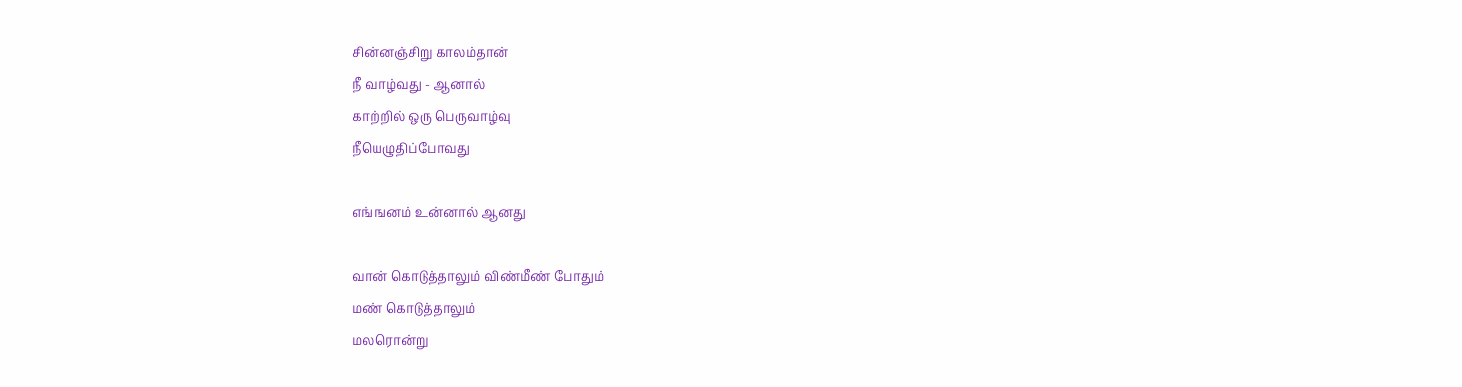சின்னஞ்சிறு காலம்தான்
நீ வாழ்வது - ஆனால்
காற்றில் ஒரு பெருவாழ்வு
நீயெழுதிப்போவது

எங்ஙனம் உன்னால் ஆனது

வான் கொடுத்தாலும் விண்மீண் போதும்
மண் கொடுத்தாலும்
மலரொன்று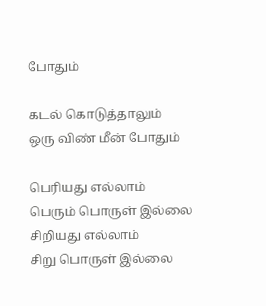போதும்

கடல் கொடுத்தாலும்
ஒரு விண் மீன் போதும்

பெரியது எல்லாம்
பெரும் பொருள் இல்லை
சிறியது எல்லாம்
சிறு பொருள் இல்லை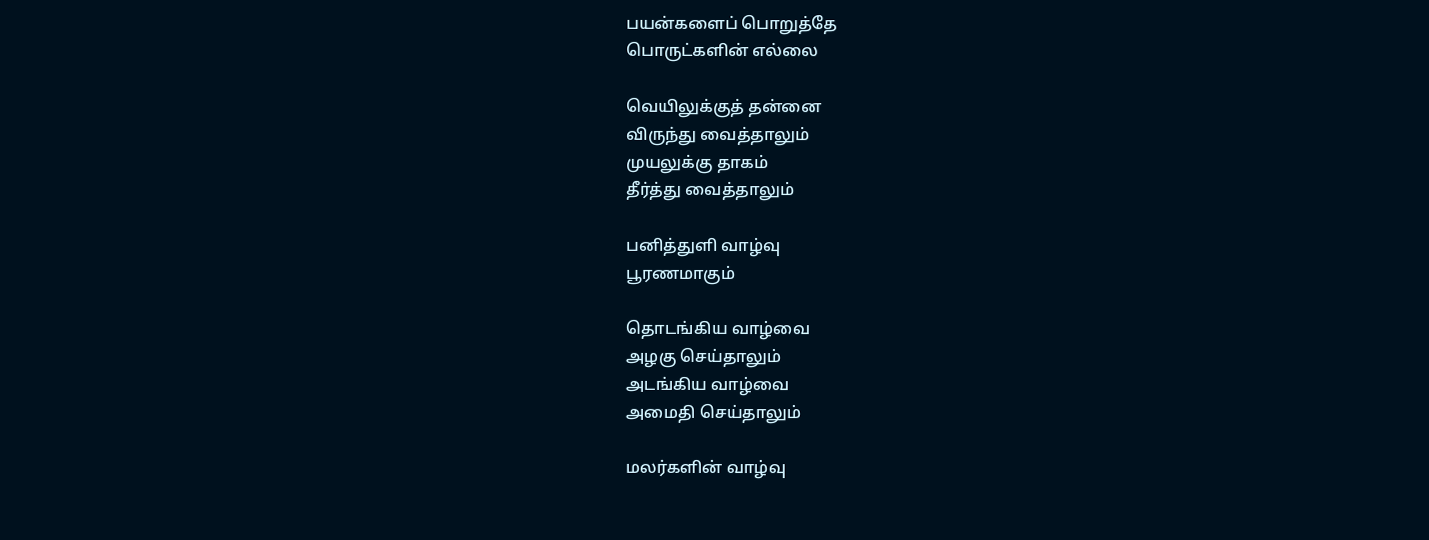பயன்களைப் பொறுத்தே
பொருட்களின் எல்லை

வெயிலுக்குத் தன்னை
விருந்து வைத்தாலும்
முயலுக்கு தாகம்
தீர்த்து வைத்தாலும்

பனித்துளி வாழ்வு
பூரணமாகும்

தொடங்கிய வாழ்வை
அழகு செய்தாலும்
அடங்கிய வாழ்வை
அமைதி செய்தாலும்

மலர்களின் வாழ்வு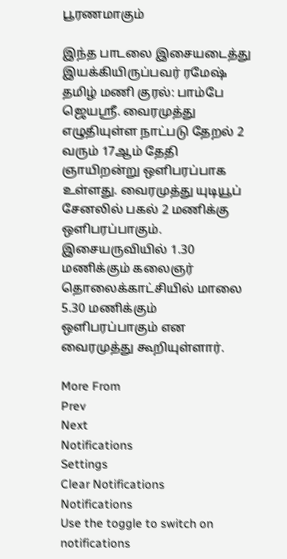பூரணமாகும்

இந்த பாடலை இசையடைத்து இயக்கியிருப்பவர் ரமேஷ் தமிழ் மணி குரல்: பாம்பே ஜெயஸ்ரீ. வைரமுத்து எழுதியுள்ள நாட்படு தேறல் 2 வரும் 17ஆம் தேதி ஞாயிறன்று ஒளிபரப்பாக உள்ளது. வைரமுத்து யுடியூப் சேனலில் பகல் 2 மணிக்கு ஒளிபரப்பாகும். இசையருவியில் 1.30 மணிக்கும் கலைஞர் தொலைக்காட்சியில் மாலை 5.30 மணிக்கும் ஒளிபரப்பாகும் என வைரமுத்து கூறியுள்ளார்.

More From
Prev
Next
Notifications
Settings
Clear Notifications
Notifications
Use the toggle to switch on notifications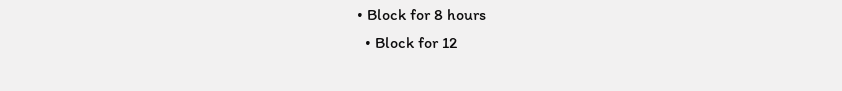• Block for 8 hours
  • Block for 12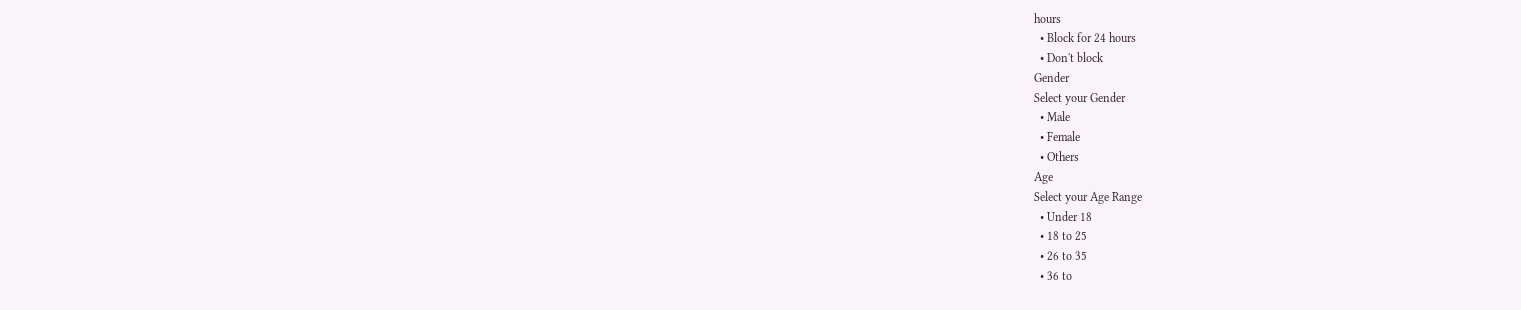hours
  • Block for 24 hours
  • Don't block
Gender
Select your Gender
  • Male
  • Female
  • Others
Age
Select your Age Range
  • Under 18
  • 18 to 25
  • 26 to 35
  • 36 to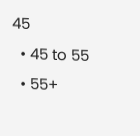45
  • 45 to 55
  • 55+